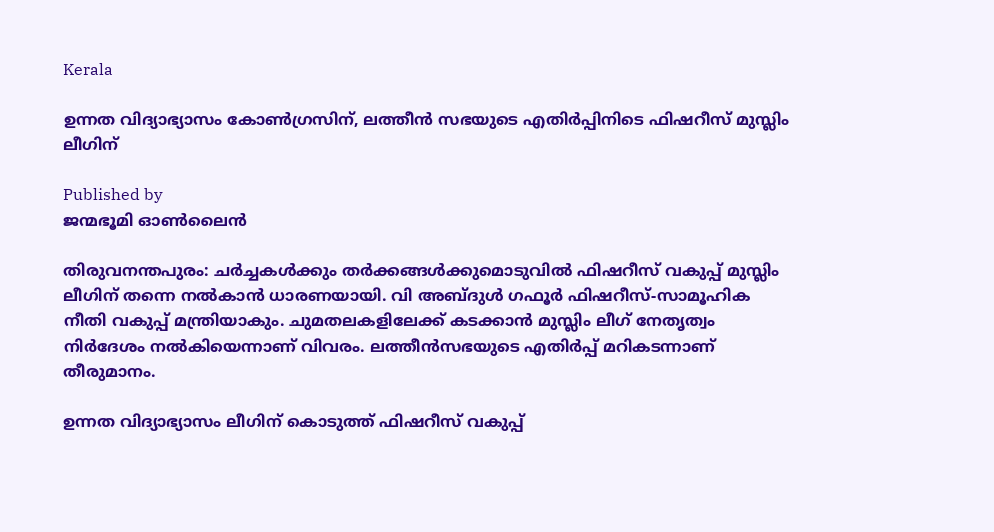Kerala

ഉന്നത വിദ്യാഭ്യാസം കോൺഗ്രസിന്, ലത്തീൻ സഭയുടെ എതിർപ്പിനിടെ ഫിഷറീസ് മുസ്ലിം ലീഗിന്

Published by
ജന്മഭൂമി ഓണ്‍ലൈന്‍

തിരുവനന്തപുരം: ചര്‍ച്ചകള്‍ക്കും തര്‍ക്കങ്ങള്‍ക്കുമൊടുവില്‍ ഫിഷറീസ് വകുപ്പ് മുസ്ലിം ലീഗിന് തന്നെ നല്‍കാന്‍ ധാരണയായി. വി അബ്ദുള്‍ ഗഫൂര്‍ ഫിഷറീസ്-സാമൂഹിക നീതി വകുപ്പ് മന്ത്രിയാകും. ചുമതലകളിലേക്ക് കടക്കാന്‍ മുസ്ലിം ലീഗ് നേതൃത്വം നിര്‍ദേശം നല്‍കിയെന്നാണ് വിവരം. ലത്തീന്‍സഭയുടെ എതിര്‍പ്പ് മറികടന്നാണ് തീരുമാനം.

ഉന്നത വിദ്യാഭ്യാസം ലീഗിന് കൊടുത്ത് ഫിഷറീസ് വകുപ്പ്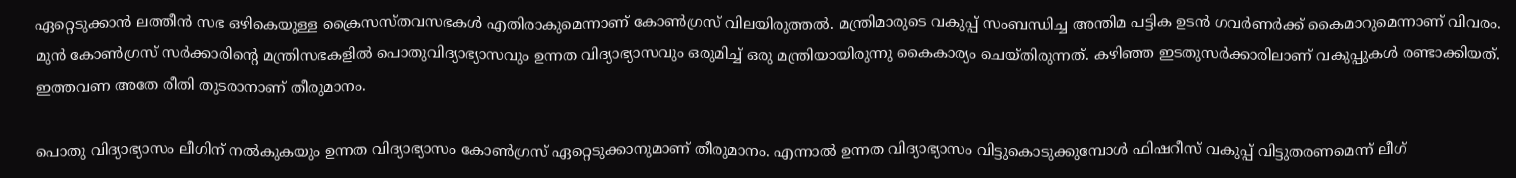ഏറ്റെടുക്കാൻ ലത്തീന്‍ സഭ ഒഴികെയുള്ള ക്രൈസസ്തവസഭകള്‍ എതിരാകുമെന്നാണ് കോണ്‍ഗ്രസ് വിലയിരുത്തല്‍. മന്ത്രിമാരുടെ വകുപ്പ് സംബന്ധിച്ച അന്തിമ പട്ടിക ഉടന്‍ ഗവര്‍ണര്‍ക്ക് കൈമാറുമെന്നാണ് വിവരം. മുന്‍ കോണ്‍ഗ്രസ് സര്‍ക്കാരിന്റെ മന്ത്രിസഭകളില്‍ പൊതുവിദ്യാഭ്യാസവും ഉന്നത വിദ്യാഭ്യാസവും ഒരുമിച്ച് ഒരു മന്ത്രിയായിരുന്നു കൈകാര്യം ചെയ്തിരുന്നത്. കഴിഞ്ഞ ഇടതുസര്‍ക്കാരിലാണ് വകുപ്പുകള്‍ രണ്ടാക്കിയത്. ഇത്തവണ അതേ രീതി തുടരാനാണ് തീരുമാനം.

പൊതു വിദ്യാഭ്യാസം ലീഗിന് നല്‍കുകയും ഉന്നത വിദ്യാഭ്യാസം കോണ്‍ഗ്രസ് ഏറ്റെടുക്കാനുമാണ് തീരുമാനം. എന്നാല്‍ ഉന്നത വിദ്യാഭ്യാസം വിട്ടുകൊടുക്കുമ്പോള്‍ ഫിഷറീസ് വകുപ്പ് വിട്ടുതരണമെന്ന് ലീഗ്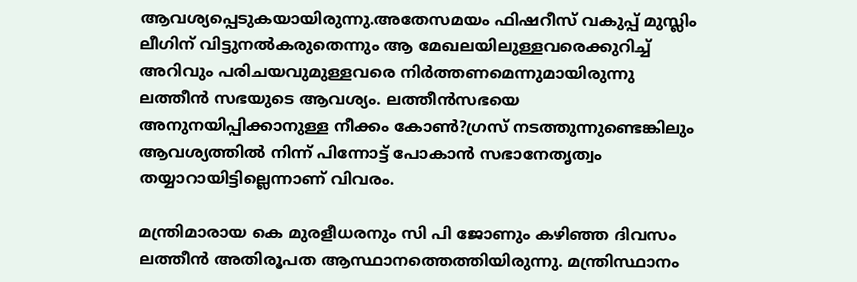ആവശ്യപ്പെടുകയായിരുന്നു.അതേസമയം ഫിഷറീസ് വകുപ്പ് മുസ്ലിം ലീഗിന് വിട്ടുനല്‍കരുതെന്നും ആ മേഖലയിലുള്ളവരെക്കുറിച്ച് അറിവും പരിചയവുമുള്ളവരെ നിര്‍ത്തണമെന്നുമായിരുന്നു ലത്തീന്‍ സഭയുടെ ആവശ്യം. ലത്തീന്‍സഭയെ അനുനയിപ്പിക്കാനുള്ള നീക്കം കോണ്‍?ഗ്രസ് നടത്തുന്നുണ്ടെങ്കിലും ആവശ്യത്തില്‍ നിന്ന് പിന്നോട്ട് പോകാന്‍ സഭാനേതൃത്വം തയ്യാറായിട്ടില്ലെന്നാണ് വിവരം.

മന്ത്രിമാരായ കെ മുരളീധരനും സി പി ജോണും കഴിഞ്ഞ ദിവസം ലത്തീന്‍ അതിരൂപത ആസ്ഥാനത്തെത്തിയിരുന്നു. മന്ത്രിസ്ഥാനം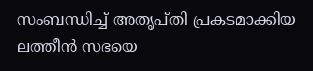സംബന്ധിച്ച് അതൃപ്തി പ്രകടമാക്കിയ ലത്തീന്‍ സഭയെ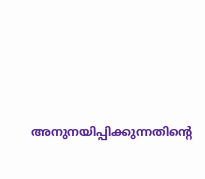അനുനയിപ്പിക്കുന്നതിന്റെ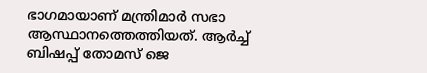ഭാഗമായാണ് മന്ത്രിമാര്‍ സഭാ ആസ്ഥാനത്തെത്തിയത്. ആര്‍ച്ച് ബിഷപ്പ് തോമസ് ജെ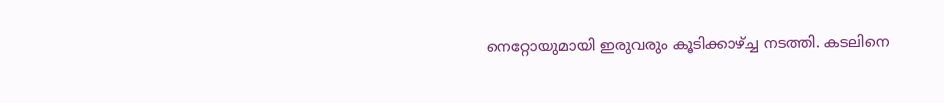നെറ്റോയുമായി ഇരുവരും കൂടിക്കാഴ്‌ച്ച നടത്തി. കടലിനെ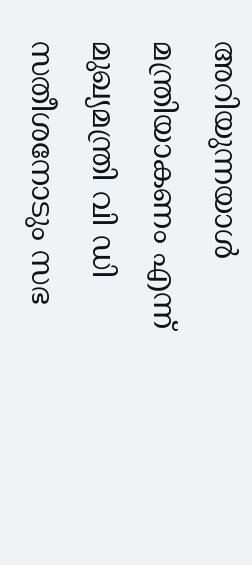അറിയുന്നയാള്‍ മന്ത്രിയാകണം എന്ന് മുഖ്യമന്ത്രി വി ഡി സതീശനോടും സഭ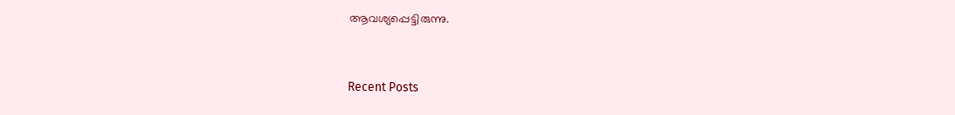ആവശ്യപ്പെട്ടിരുന്നു.



Recent Posts